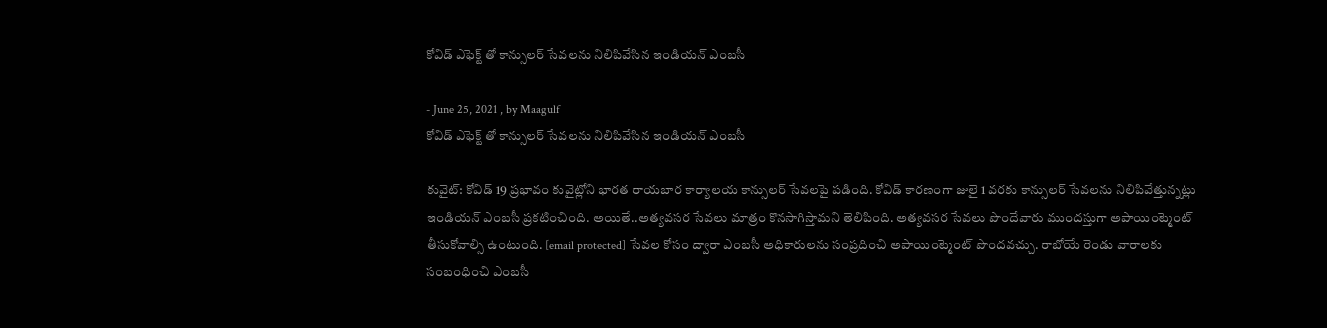కోవిడ్ ఎఫెక్ట్ తో కాన్సులర్ సేవలను నిలిపివేసిన ఇండియన్ ఎంబసీ

- June 25, 2021 , by Maagulf
కోవిడ్ ఎఫెక్ట్ తో కాన్సులర్ సేవలను నిలిపివేసిన ఇండియన్ ఎంబసీ

కువైట్: కోవిడ్ 19 ప్రభావం కువైట్లోని భారత రాయబార కార్యాలయ కాన్సులర్ సేవలపై పడింది. కోవిడ్ కారణంగా జులై 1 వరకు కాన్సులర్ సేవలను నిలిపివేత్తున్నట్లు ఇండియన్ ఎంబసీ ప్రకటించింది. అయితే..అత్యవసర సేవలు మాత్రం కొనసాగిస్తామని తెలిపింది. అత్యవసర సేవలు పొందేవారు ముందస్తుగా అపాయింట్మెంట్ తీసుకోవాల్సి ఉంటుంది. [email protected] సేవల కోసం ద్వారా ఎంబసీ అధికారులను సంప్రదించి అపాయింట్మెంట్ పొందవచ్చు. రాబోయే రెండు వారాలకు సంబంధించి ఎంబసీ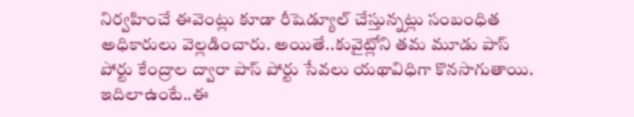నిర్వహించే ఈవెంట్లు కూడా రీషెడ్యూల్ చేస్తున్నట్లు సంబంధిత అధికారులు వెల్లడించారు. అయితే..కువైట్లోని తమ మూడు పాస్ పోర్టు కేంద్రాల ద్వారా పాస్ పోర్టు సేవలు యథావిధిగా కొనసాగుతాయి. ఇదిలాఉంటే..ఈ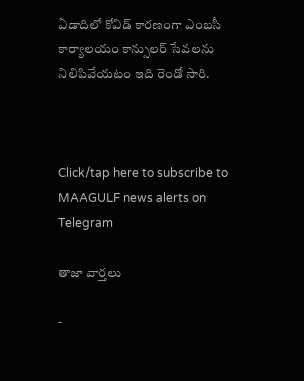ఏడాదిలో కోవిడ్ కారణంగా ఎంబసీ కార్యాలయం కాన్సులర్ సేవలను నిలిపివేయటం ఇది రెండో సారి.



Click/tap here to subscribe to MAAGULF news alerts on Telegram

తాజా వార్తలు

-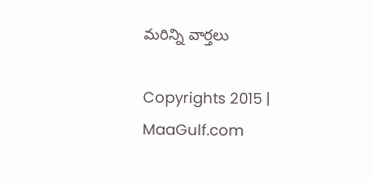మరిన్ని వార్తలు

Copyrights 2015 | MaaGulf.com